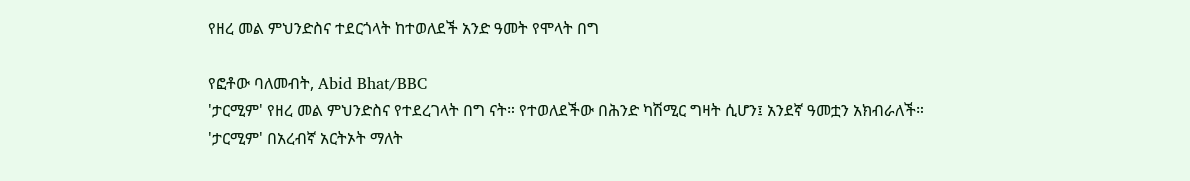የዘረ መል ምህንድስና ተደርጎላት ከተወለደች አንድ ዓመት የሞላት በግ

የፎቶው ባለመብት, Abid Bhat/BBC
'ታርሚም' የዘረ መል ምህንድስና የተደረገላት በግ ናት። የተወለደችው በሕንድ ካሽሚር ግዛት ሲሆን፤ አንደኛ ዓመቷን አክብራለች።
'ታርሚም' በአረብኛ አርትኦት ማለት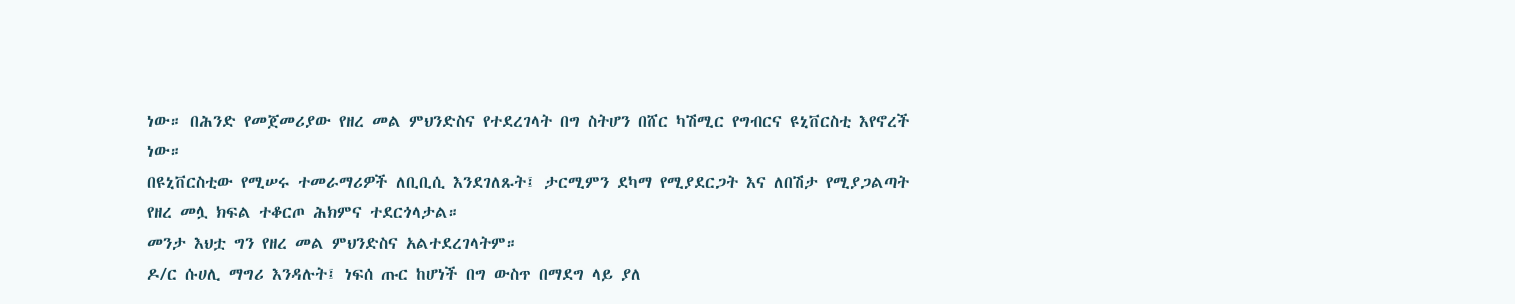ነው። በሕንድ የመጀመሪያው የዘረ መል ምህንድስና የተደረገላት በግ ስትሆን በሸር ካሽሚር የግብርና ዩኒቨርስቲ እየኖረች ነው።
በዩኒቨርስቲው የሚሠሩ ተመራማሪዎች ለቢቢሲ እንደገለጹት፤ ታርሚምን ደካማ የሚያደርጋት እና ለበሽታ የሚያጋልጣት የዘረ መሏ ክፍል ተቆርጦ ሕክምና ተደርጎላታል።
መንታ እህቷ ግን የዘረ መል ምህንድስና አልተደረገላትም።
ዶ/ር ሱሀሊ ማግሪ እንዳሉት፤ ነፍሰ ጡር ከሆነች በግ ውስጥ በማደግ ላይ ያለ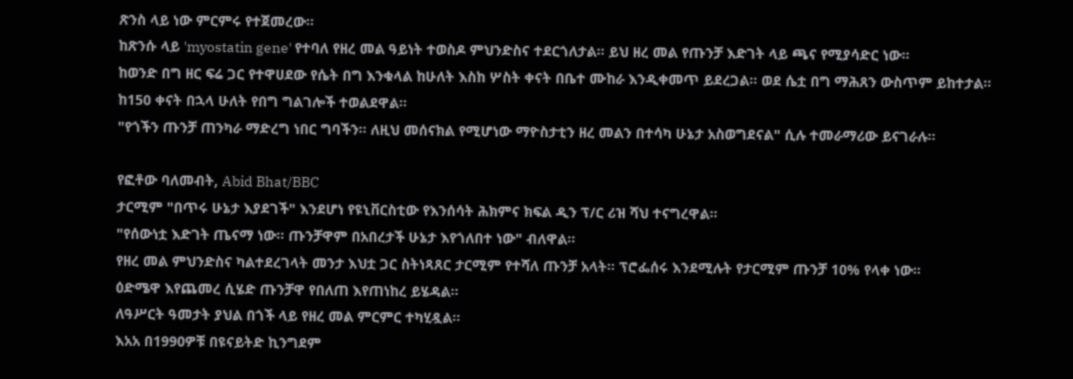ጽንስ ላይ ነው ምርምሩ የተጀመረው።
ከጽንሱ ላይ 'myostatin gene' የተባለ የዘረ መል ዓይነት ተወስዶ ምህንድስና ተደርጎለታል። ይህ ዘረ መል የጡንቻ እድገት ላይ ጫና የሚያሳድር ነው።
ከወንድ በግ ዘር ፍሬ ጋር የተዋሀደው የሴት በግ እንቁላል ከሁለት እስከ ሦስት ቀናት በቤተ ሙከራ እንዲቀመጥ ይደረጋል። ወደ ሴቷ በግ ማሕጸን ውስጥም ይከተታል።
ከ150 ቀናት በኋላ ሁለት የበግ ግልገሎች ተወልደዋል።
"የጎችን ጡንቻ ጠንካራ ማድረግ ነበር ግባችን። ለዚህ መሰናክል የሚሆነው ማዮስታቲን ዘረ መልን በተሳካ ሁኔታ አስወግደናል" ሲሉ ተመራማሪው ይናገራሉ።

የፎቶው ባለመብት, Abid Bhat/BBC
ታርሚም "በጥሩ ሁኔታ እያደገች" እንደሆነ የዩኒቨርስቲው የእንሰሳት ሕክምና ክፍል ዲን ፕ/ር ሪዝ ሻህ ተናግረዋል።
"የሰውነቷ እድገት ጤናማ ነው። ጡንቻዋም በአበረታች ሁኔታ እየጎለበተ ነው" ብለዋል።
የዘረ መል ምህንድስና ካልተደረገላት መንታ እህቷ ጋር ስትነጻጸር ታርሚም የተሻለ ጡንቻ አላት። ፕሮፌሰሩ እንደሚሉት የታርሚም ጡንቻ 10% የላቀ ነው።
ዕድሜዋ እየጨመረ ሲሄድ ጡንቻዋ የበለጠ እየጠነከረ ይሄዳል።
ለዓሥርት ዓመታት ያህል በጎች ላይ የዘረ መል ምርምር ተካሂዷል።
እአአ በ1990ዎቹ በዩናይትድ ኪንግደም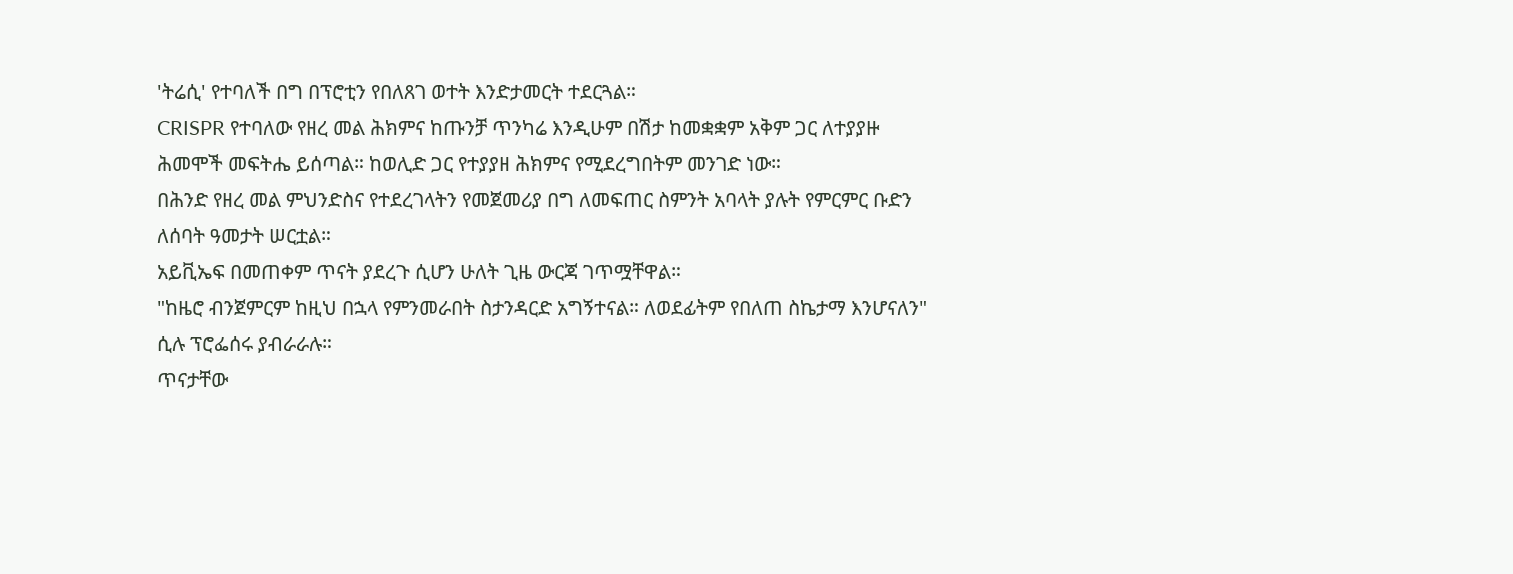'ትሬሲ' የተባለች በግ በፕሮቲን የበለጸገ ወተት እንድታመርት ተደርጓል።
CRISPR የተባለው የዘረ መል ሕክምና ከጡንቻ ጥንካሬ እንዲሁም በሽታ ከመቋቋም አቅም ጋር ለተያያዙ ሕመሞች መፍትሔ ይሰጣል። ከወሊድ ጋር የተያያዘ ሕክምና የሚደረግበትም መንገድ ነው።
በሕንድ የዘረ መል ምህንድስና የተደረገላትን የመጀመሪያ በግ ለመፍጠር ስምንት አባላት ያሉት የምርምር ቡድን ለሰባት ዓመታት ሠርቷል።
አይቪኤፍ በመጠቀም ጥናት ያደረጉ ሲሆን ሁለት ጊዜ ውርጃ ገጥሟቸዋል።
"ከዜሮ ብንጀምርም ከዚህ በኋላ የምንመራበት ስታንዳርድ አግኝተናል። ለወደፊትም የበለጠ ስኬታማ እንሆናለን" ሲሉ ፕሮፌሰሩ ያብራራሉ።
ጥናታቸው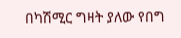በካሽሚር ግዛት ያለው የበግ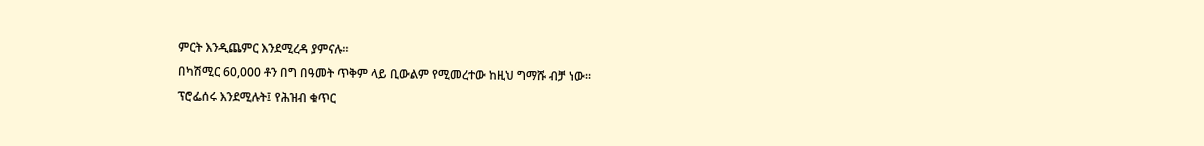ምርት እንዲጨምር እንደሚረዳ ያምናሉ።
በካሽሚር 60,000 ቶን በግ በዓመት ጥቅም ላይ ቢውልም የሚመረተው ከዚህ ግማሹ ብቻ ነው።
ፕሮፌሰሩ እንደሚሉት፤ የሕዝብ ቁጥር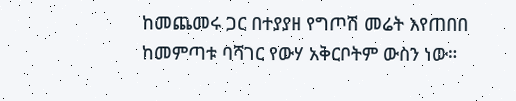ከመጨመሩ ጋር በተያያዘ የግጦሽ መሬት እየጠበበ ከመምጣቱ ባሻገር የውሃ አቅርቦትም ውስን ነው።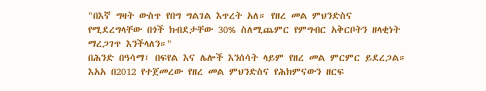"በእኛ ግዛት ውስጥ የበግ ግልገል እጥረት አለ። የዘረ መል ምህንድስና የሚደረግላቸው በጎች ክብደታቸው 30% ስለሚጨምር የምግብር አቅርቦትን ዘላቂነት ማረጋገጥ እንችላለን።"
በሕንድ በዓሳማ፣ በፍየል እና ሌሎች እንሰሳት ላይም የዘረ መል ምርምር ይደረጋል።
እአአ በ2012 የተጀመረው የዘረ መል ምህንድስና የሕክምናውን ዘርፍ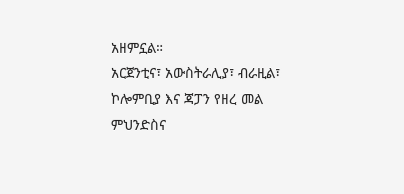አዘምኗል።
አርጀንቲና፣ አውስትራሊያ፣ ብራዚል፣ ኮሎምቢያ እና ጃፓን የዘረ መል ምህንድስና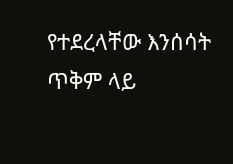የተደረላቸው እንሰሳት ጥቅም ላይ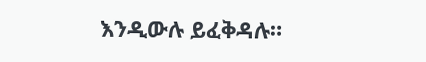እንዲውሉ ይፈቅዳሉ።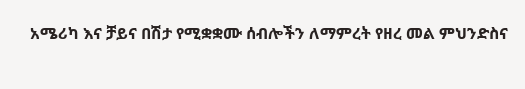አሜሪካ እና ቻይና በሽታ የሚቋቋሙ ሰብሎችን ለማምረት የዘረ መል ምህንድስና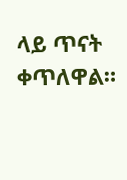ላይ ጥናት ቀጥለዋል።